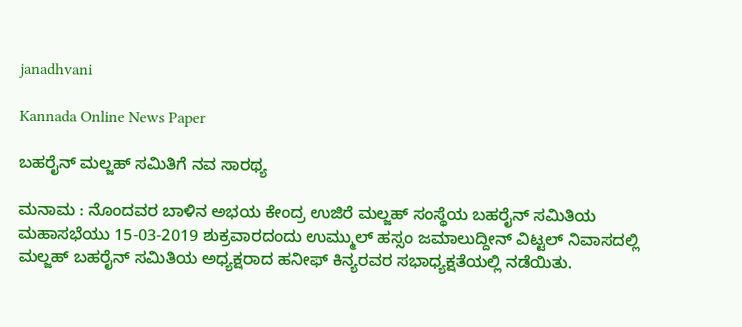janadhvani

Kannada Online News Paper

ಬಹರೈನ್ ಮಲ್ಜಹ್ ಸಮಿತಿಗೆ ನವ ಸಾರಥ್ಯ

ಮನಾಮ : ನೊಂದವರ ಬಾಳಿನ ಅಭಯ ಕೇಂದ್ರ ಉಜಿರೆ ಮಲ್ಜಹ್ ಸಂಸ್ಥೆಯ ಬಹರೈನ್ ಸಮಿತಿಯ ಮಹಾಸಭೆಯು 15-03-2019 ಶುಕ್ರವಾರದಂದು ಉಮ್ಮುಲ್ ಹಸ್ಸಂ ಜಮಾಲುದ್ದೀನ್ ವಿಟ್ಟಲ್ ನಿವಾಸದಲ್ಲಿ ಮಲ್ಜಹ್ ಬಹರೈನ್ ಸಮಿತಿಯ ಅಧ್ಯಕ್ಷರಾದ ಹನೀಫ್ ಕಿನ್ಯರವರ ಸಭಾಧ್ಯಕ್ಷತೆಯಲ್ಲಿ ನಡೆಯಿತು.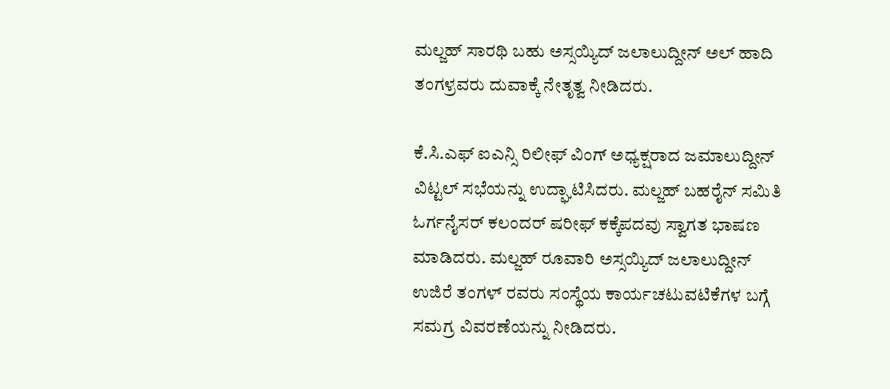ಮಲ್ಜಹ್ ಸಾರಥಿ ಬಹು ಅಸ್ಸಯ್ಯಿದ್ ಜಲಾಲುದ್ದೀನ್ ಅಲ್ ಹಾದಿ ತಂಗಳ್ರವರು ದುವಾಕ್ಕೆ ನೇತೃತ್ವ ನೀಡಿದರು.

ಕೆ.ಸಿ.ಎಫ್ ಐಎನ್ಸಿ ರಿಲೀಫ್ ವಿಂಗ್ ಅಧ್ಯಕ್ಷರಾದ ಜಮಾಲುದ್ದೀನ್ ವಿಟ್ಟಲ್ ಸಭೆಯನ್ನು ಉದ್ಘಾಟಿಸಿದರು. ಮಲ್ಜಹ್ ಬಹರೈನ್ ಸಮಿತಿ ಓರ್ಗನೈಸರ್ ಕಲಂದರ್ ಷರೀಫ್ ಕಕ್ಕೆಪದವು ಸ್ವಾಗತ ಭಾಷಣ ಮಾಡಿದರು. ಮಲ್ಜಹ್ ರೂವಾರಿ ಅಸ್ಸಯ್ಯಿದ್ ಜಲಾಲುದ್ದೀನ್ ಉಜಿರೆ ತಂಗಳ್ ರವರು ಸಂಸ್ಥೆಯ ಕಾರ್ಯಚಟುವಟಿಕೆಗಳ ಬಗ್ಗೆ ಸಮಗ್ರ ವಿವರಣೆಯನ್ನು ನೀಡಿದರು.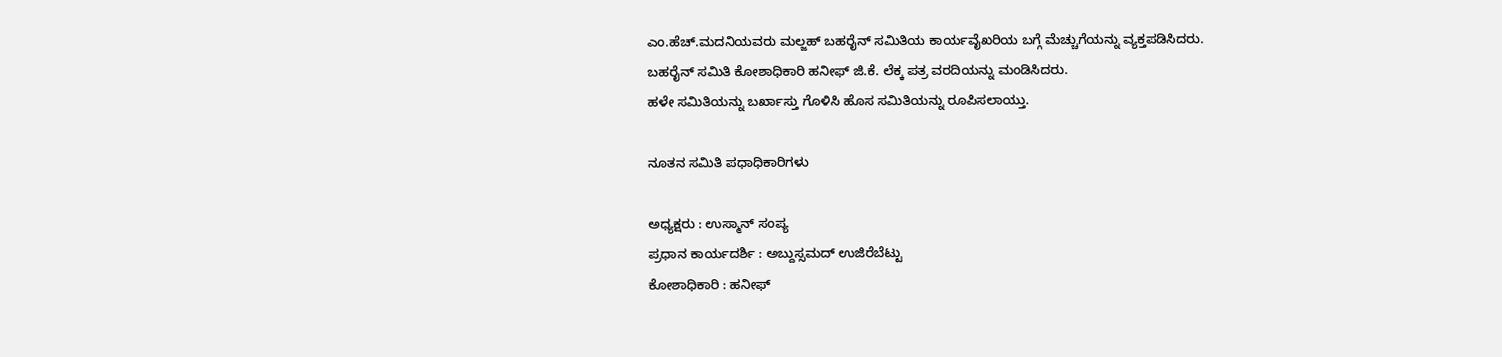ಎಂ.ಹೆಚ್.ಮದನಿಯವರು ಮಲ್ಜಹ್ ಬಹರೈನ್ ಸಮಿತಿಯ ಕಾರ್ಯವೈಖರಿಯ ಬಗ್ಗೆ ಮೆಚ್ಚುಗೆಯನ್ನು ವ್ಯಕ್ತಪಡಿಸಿದರು.
ಬಹರೈನ್ ಸಮಿತಿ ಕೋಶಾಧಿಕಾರಿ ಹನೀಫ್ ಜಿ.ಕೆ. ಲೆಕ್ಕ ಪತ್ರ ವರದಿಯನ್ನು ಮಂಡಿಸಿದರು.
ಹಳೇ ಸಮಿತಿಯನ್ನು ಬರ್ಖಾಸ್ತು ಗೊಳಿಸಿ ಹೊಸ ಸಮಿತಿಯನ್ನು ರೂಪಿಸಲಾಯ್ತು.

ನೂತನ ಸಮಿತಿ ಪಧಾಧಿಕಾರಿಗಳು

ಅಧ್ಯಕ್ಷರು : ಉಸ್ಮಾನ್ ಸಂಪ್ಯ
ಪ್ರಧಾನ ಕಾರ್ಯದರ್ಶಿ : ಅಬ್ದುಸ್ಸಮದ್ ಉಜಿರೆಬೆಟ್ಟು
ಕೋಶಾಧಿಕಾರಿ : ಹನೀಫ್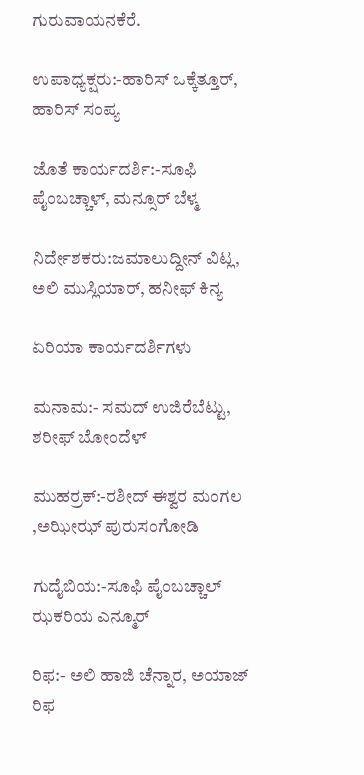ಗುರುವಾಯನಕೆರೆ.

ಉಪಾಧ್ಯಕ್ಷರು:-ಹಾರಿಸ್ ಒಕ್ಕೆತ್ತೂರ್, ಹಾರಿಸ್ ಸಂಪ್ಯ

ಜೊತೆ ಕಾರ್ಯದರ್ಶಿ:-ಸೂಫಿ ಪೈಂಬಚ್ಚಾಳ್, ಮನ್ಸೂರ್ ಬೆಳ್ಮ

ನಿರ್ದೇಶಕರು:ಜಮಾಲುದ್ದೀನ್ ವಿಟ್ಲ,
ಅಲಿ ಮುಸ್ಲಿಯಾರ್, ಹನೀಫ್ ಕಿನ್ಯ

ಏರಿಯಾ ಕಾರ್ಯದರ್ಶಿಗಳು

ಮನಾಮ:- ಸಮದ್ ಉಜಿರೆಬೆಟ್ಟು, ಶರೀಫ್ ಬೋಂದೆಳ್

ಮುಹರ್ರಕ್:-ರಶೀದ್ ಈಶ್ವರ ಮಂಗಲ ,ಅಝೀಝ್ ಪುರುಸಂಗೋಡಿ

ಗುದೈಬಿಯ:-ಸೂಫಿ ಪೈಂಬಚ್ಚಾಲ್
ಝಕರಿಯ ಎನ್ಮೂರ್

ರಿಫ:- ಅಲಿ ಹಾಜಿ ಚೆನ್ನಾರ, ಅಯಾಜ್ ರಿಫ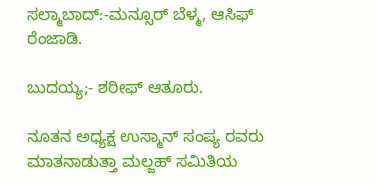ಸಲ್ಮಾಬಾದ್:-ಮನ್ಸೂರ್ ಬೆಳ್ಮ, ಆಸಿಫ್ ರೆಂಜಾಡಿ.

ಬುದಯ್ಯ;- ಶರೀಫ್ ಆತೂರು.

ನೂತನ ಅಧ್ಯಕ್ಷ ಉಸ್ಮಾನ್ ಸಂಪ್ಯ ರವರು ಮಾತನಾಡುತ್ತಾ ಮಲ್ಜಹ್ ಸಮಿತಿಯ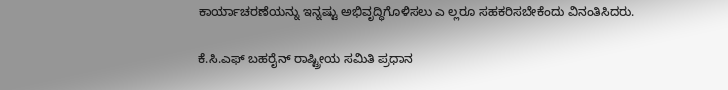ಕಾರ್ಯಾಚರಣೆಯನ್ನು ಇನ್ನಷ್ಟು ಅಭಿವೃದ್ಧಿಗೊಳಿಸಲು ಎ ಲ್ಲರೂ ಸಹಕರಿಸಬೇಕೆಂದು ವಿನಂತಿಸಿದರು.

ಕೆ.ಸಿ.ಎಫ್ ಬಹರೈನ್ ರಾಷ್ಟ್ರೀಯ ಸಮಿತಿ ಪ್ರಧಾನ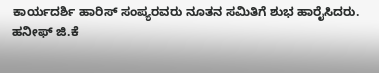ಕಾರ್ಯದರ್ಶಿ ಹಾರಿಸ್ ಸಂಪ್ಯರವರು ನೂತನ ಸಮಿತಿಗೆ ಶುಭ ಹಾರೈಸಿದರು.
ಹನೀಫ್ ಜಿ.ಕೆ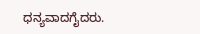ಧನ್ಯವಾದಗೈದರು.